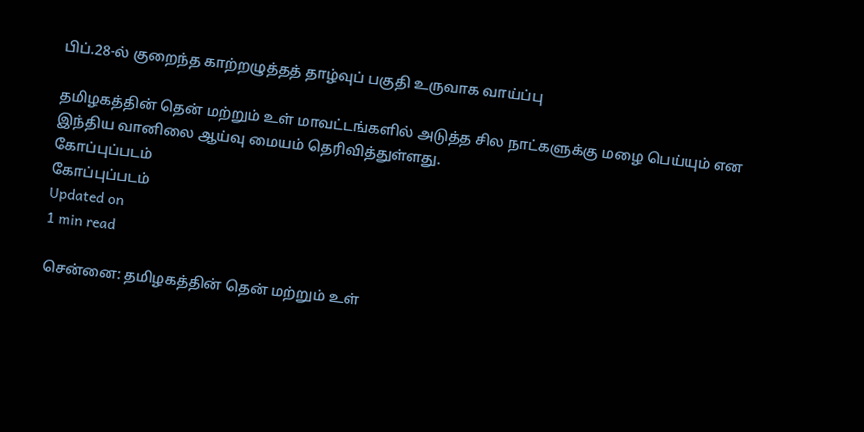பிப்.28-ல் குறைந்த காற்றழுத்தத் தாழ்வுப் பகுதி உருவாக வாய்ப்பு

தமிழகத்தின் தென் மற்றும் உள் மாவட்டங்களில் அடுத்த சில நாட்களுக்கு மழை பெய்யும் என இந்திய வானிலை ஆய்வு மையம் தெரிவித்துள்ளது.
கோப்புப்படம்
கோப்புப்படம்
Updated on
1 min read

சென்னை: தமிழகத்தின் தென் மற்றும் உள்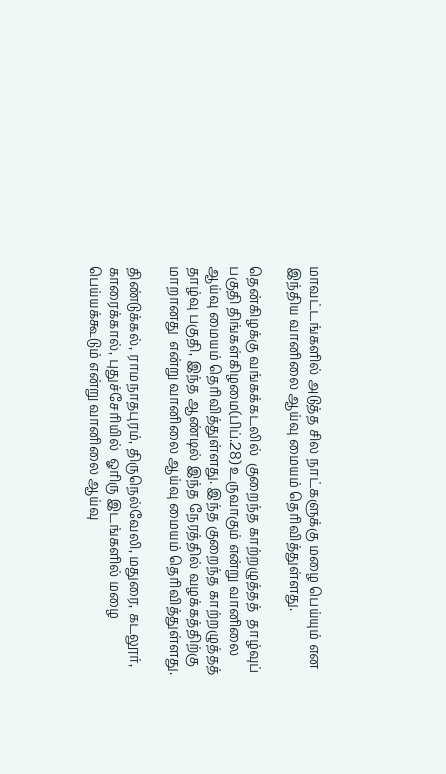மாவட்டங்களில் அடுத்த சில நாட்களுக்கு மழை பெய்யும் என இந்திய வானிலை ஆய்வு மையம் தெரிவித்துள்ளது.

தென்கிழக்கு வங்கக்கடலில்  குறைந்த காற்றழுத்தத்  தாழ்வுப் பகுதி திங்கள்கிழமை(பிப்.28) உருவாகும் என்று வானிலை ஆய்வு மையம் தெரிவித்துள்ளது. இந்த குறைந்த காற்றழுத்தத்  தாழ்வு பகுதி, இந்த ஆண்டில் இந்த நேரத்தில் வழக்கத்திற்கு மாறானது  என்று வானிலை ஆய்வு மையம் தெரிவித்துள்ளது.

திண்டுக்கல், ராமநாதபுரம், திருநெல்வேலி, மதுரை, கடலூர், காரைக்கால், புதுச்சேரியில்  ஓரிரு இடங்களில் மழை பெய்யக்கூடும் என்று வானிலை ஆய்வு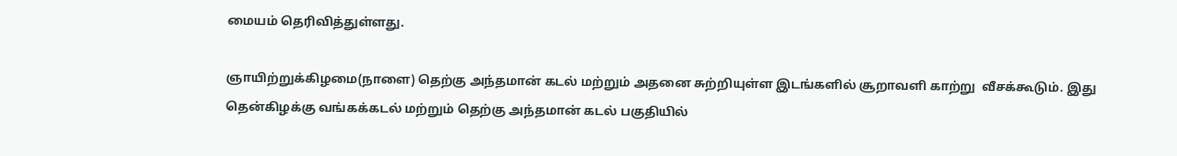மையம் தெரிவித்துள்ளது.

ஞாயிற்றுக்கிழமை(நாளை) தெற்கு அந்தமான் கடல் மற்றும் அதனை சுற்றியுள்ள இடங்களில் சூறாவளி காற்று  வீசக்கூடும். இது தென்கிழக்கு வங்கக்கடல் மற்றும் தெற்கு அந்தமான் கடல் பகுதியில்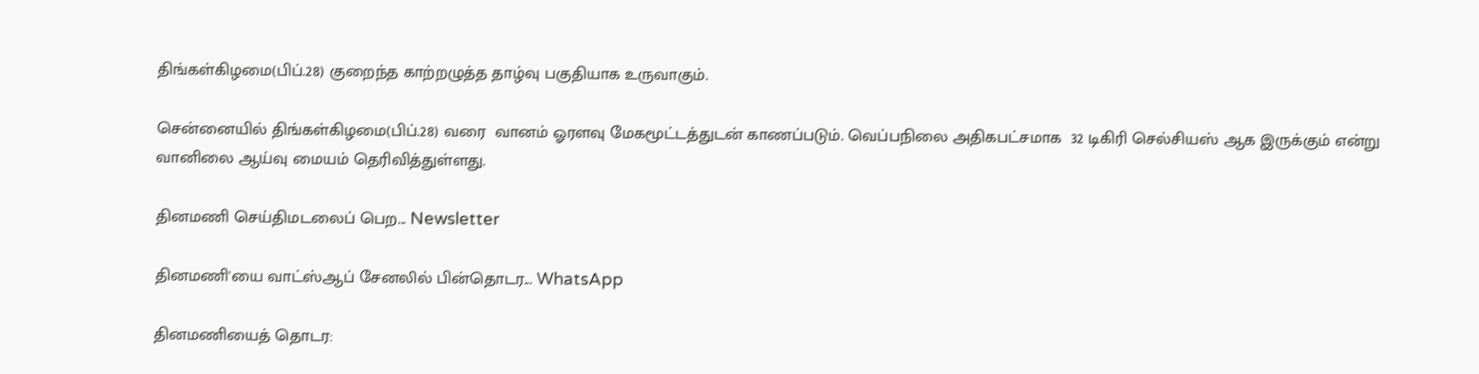திங்கள்கிழமை(பிப்.28) குறைந்த காற்றழுத்த தாழ்வு பகுதியாக உருவாகும்.

சென்னையில் திங்கள்கிழமை(பிப்.28) வரை  வானம் ஓரளவு மேகமூட்டத்துடன் காணப்படும். வெப்பநிலை அதிகபட்சமாக  32 டிகிரி செல்சியஸ் ஆக இருக்கும் என்று வானிலை ஆய்வு மையம் தெரிவித்துள்ளது.

தினமணி செய்திமடலைப் பெற... Newsletter

தினமணி'யை வாட்ஸ்ஆப் சேனலில் பின்தொடர... WhatsApp

தினமணியைத் தொடர: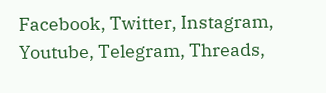Facebook, Twitter, Instagram, Youtube, Telegram, Threads,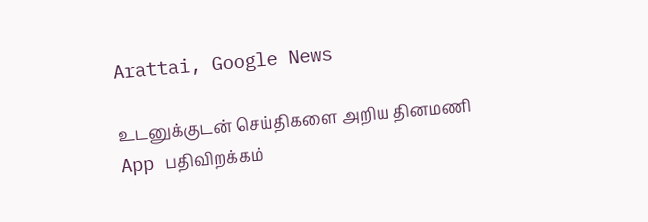Arattai, Google News

உடனுக்குடன் செய்திகளை அறிய தினமணி App பதிவிறக்கம்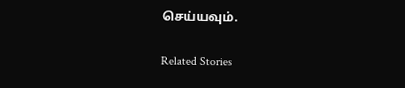செய்யவும்.

Related Stories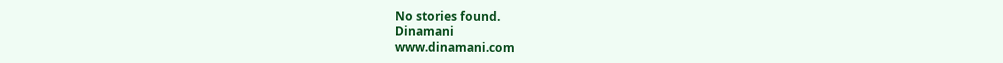No stories found.
Dinamani
www.dinamani.com